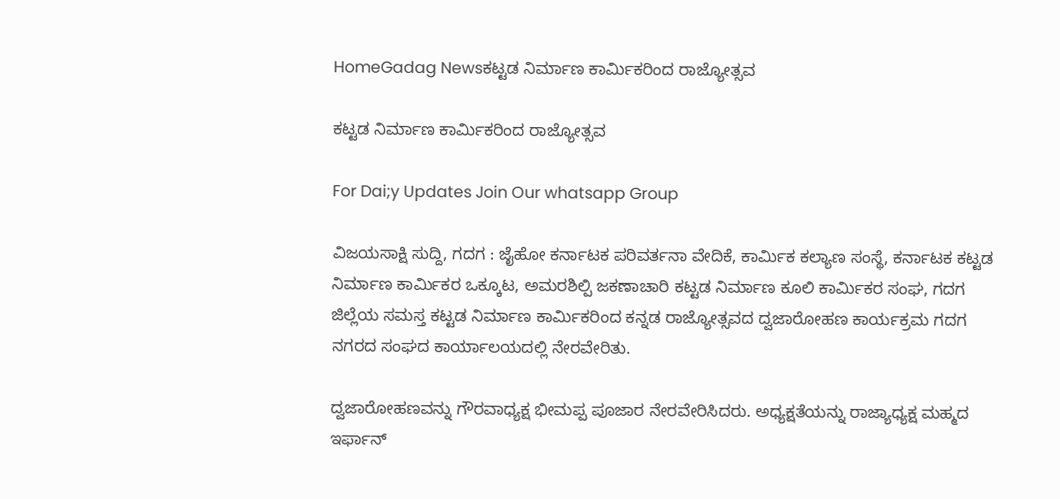HomeGadag Newsಕಟ್ಟಡ ನಿರ್ಮಾಣ ಕಾರ್ಮಿಕರಿಂದ ರಾಜ್ಯೋತ್ಸವ

ಕಟ್ಟಡ ನಿರ್ಮಾಣ ಕಾರ್ಮಿಕರಿಂದ ರಾಜ್ಯೋತ್ಸವ

For Dai;y Updates Join Our whatsapp Group

ವಿಜಯಸಾಕ್ಷಿ ಸುದ್ದಿ, ಗದಗ : ಜೈಹೋ ಕರ್ನಾಟಕ ಪರಿವರ್ತನಾ ವೇದಿಕೆ, ಕಾರ್ಮಿಕ ಕಲ್ಯಾಣ ಸಂಸ್ಥೆ, ಕರ್ನಾಟಕ ಕಟ್ಟಡ ನಿರ್ಮಾಣ ಕಾರ್ಮಿಕರ ಒಕ್ಕೂಟ, ಅಮರಶಿಲ್ಪಿ ಜಕಣಾಚಾರಿ ಕಟ್ಟಡ ನಿರ್ಮಾಣ ಕೂಲಿ ಕಾರ್ಮಿಕರ ಸಂಘ, ಗದಗ ಜಿಲ್ಲೆಯ ಸಮಸ್ತ ಕಟ್ಟಡ ನಿರ್ಮಾಣ ಕಾರ್ಮಿಕರಿಂದ ಕನ್ನಡ ರಾಜ್ಯೋತ್ಸವದ ದ್ವಜಾರೋಹಣ ಕಾರ್ಯಕ್ರಮ ಗದಗ ನಗರದ ಸಂಘದ ಕಾರ್ಯಾಲಯದಲ್ಲಿ ನೇರವೇರಿತು.

ದ್ವಜಾರೋಹಣವನ್ನು ಗೌರವಾಧ್ಯಕ್ಷ ಭೀಮಪ್ಪ ಪೂಜಾರ ನೇರವೇರಿಸಿದರು. ಅಧ್ಯಕ್ಷತೆಯನ್ನು ರಾಜ್ಯಾಧ್ಯಕ್ಷ ಮಹ್ಮದ ಇರ್ಫಾನ್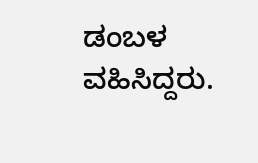ಡಂಬಳ ವಹಿಸಿದ್ದರು.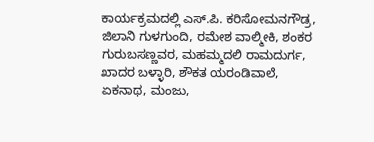ಕಾರ್ಯಕ್ರಮದಲ್ಲಿ ಎಸ್.ಪಿ. ಕರಿಸೋಮನಗೌಡ್ರ, ಜಿಲಾನಿ ಗುಳಗುಂದಿ, ರಮೇಶ ವಾಲ್ಮೀಕಿ, ಶಂಕರ ಗುರುಬಸಣ್ಣವರ, ಮಹಮ್ಮದಲಿ ರಾಮದುರ್ಗ, ಖಾದರ ಬಳ್ಳಾರಿ, ಶೌಕತ ಯರಂಡಿವಾಲೆ, ಏಕನಾಥ, ಮಂಜು,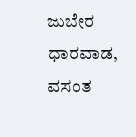ಜುಬೇರ ಧಾರವಾಡ, ವಸಂತ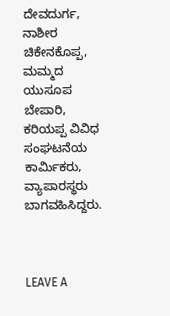ದೇವದುರ್ಗ, ನಾಶೀರ ಚಿಕೇನಕೊಪ್ಪ, ಮಮ್ಮದ ಯುಸೂಪ ಬೇಪಾರಿ, ಕರಿಯಪ್ಪ ವಿವಿಧ ಸಂಘಟನೆಯ ಕಾರ್ಮಿಕರು, ವ್ಯಾಪಾರಸ್ಥರು ಬಾಗವಹಿಸಿದ್ದರು.



LEAVE A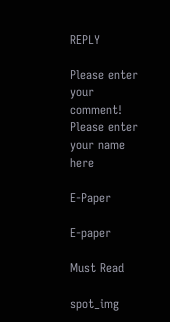REPLY

Please enter your comment!
Please enter your name here

E-Paper

E-paper

Must Read

spot_img